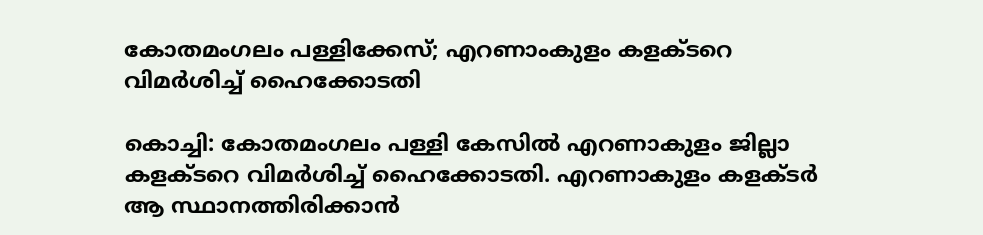കോതമംഗലം പള്ളിക്കേസ്; എറണാംകുളം കളക്ടറെ വിമര്‍ശിച്ച് ഹൈക്കോടതി

കൊച്ചി: കോതമംഗലം പള്ളി കേസില്‍ എറണാകുളം ജില്ലാ കളക്ടറെ വിമര്‍ശിച്ച് ഹൈക്കോടതി. എറണാകുളം കളക്ടര്‍ ആ സ്ഥാനത്തിരിക്കാന്‍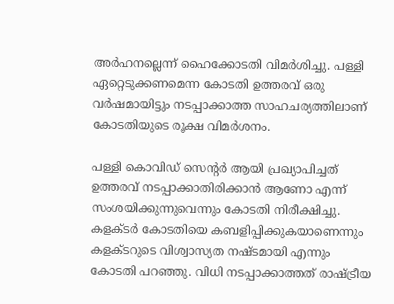അര്‍ഹനല്ലെന്ന് ഹൈക്കോടതി വിമര്‍ശിച്ചു. പള്ളി ഏറ്റെടുക്കണമെന്ന കോടതി ഉത്തരവ് ഒരു വര്‍ഷമായിട്ടും നടപ്പാക്കാത്ത സാഹചര്യത്തിലാണ് കോടതിയുടെ രൂക്ഷ വിമര്‍ശനം.

പള്ളി കൊവിഡ് സെന്റര്‍ ആയി പ്രഖ്യാപിച്ചത് ഉത്തരവ് നടപ്പാക്കാതിരിക്കാന്‍ ആണോ എന്ന് സംശയിക്കുന്നുവെന്നും കോടതി നിരീക്ഷിച്ചു. കളക്ടര്‍ കോടതിയെ കബളിപ്പിക്കുകയാണെന്നും കളക്ടറുടെ വിശ്വാസ്യത നഷ്ടമായി എന്നും കോടതി പറഞ്ഞു. വിധി നടപ്പാക്കാത്തത് രാഷ്ട്രീയ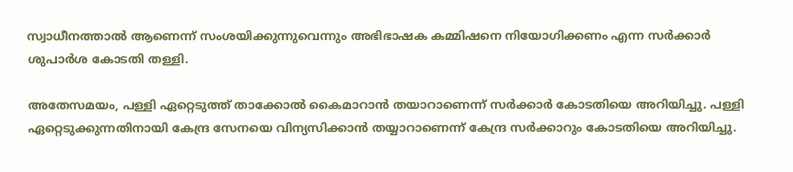സ്വാധീനത്താല്‍ ആണെന്ന് സംശയിക്കുന്നുവെന്നും അഭിഭാഷക കമ്മിഷനെ നിയോഗിക്കണം എന്ന സര്‍ക്കാര്‍ ശുപാര്‍ശ കോടതി തള്ളി.

അതേസമയം, പള്ളി ഏറ്റെടുത്ത് താക്കോല്‍ കൈമാറാന്‍ തയാറാണെന്ന് സര്‍ക്കാര്‍ കോടതിയെ അറിയിച്ചു. പള്ളി ഏറ്റെടുക്കുന്നതിനായി കേന്ദ്ര സേനയെ വിന്യസിക്കാന്‍ തയ്യാറാണെന്ന് കേന്ദ്ര സര്‍ക്കാറും കോടതിയെ അറിയിച്ചു.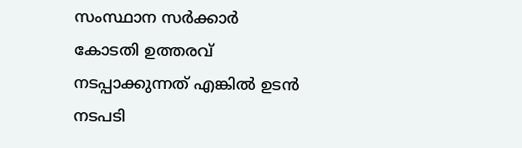സംസ്ഥാന സര്‍ക്കാര്‍ കോടതി ഉത്തരവ് നടപ്പാക്കുന്നത് എങ്കില്‍ ഉടന്‍ നടപടി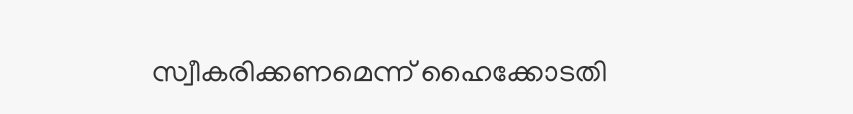സ്വീകരിക്കണമെന്ന് ഹൈക്കോടതി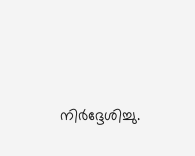നിര്‍ദ്ദേശിച്ചു.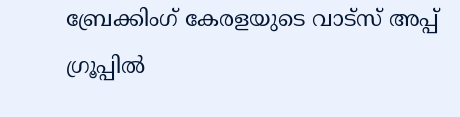ബ്രേക്കിംഗ് കേരളയുടെ വാട്സ് അപ്പ് ഗ്രൂപ്പിൽ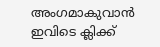അംഗമാകുവാൻ ഇവിടെ ക്ലിക്ക്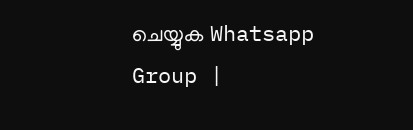ചെയ്യുക Whatsapp Group |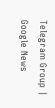Telegram Group | Google News